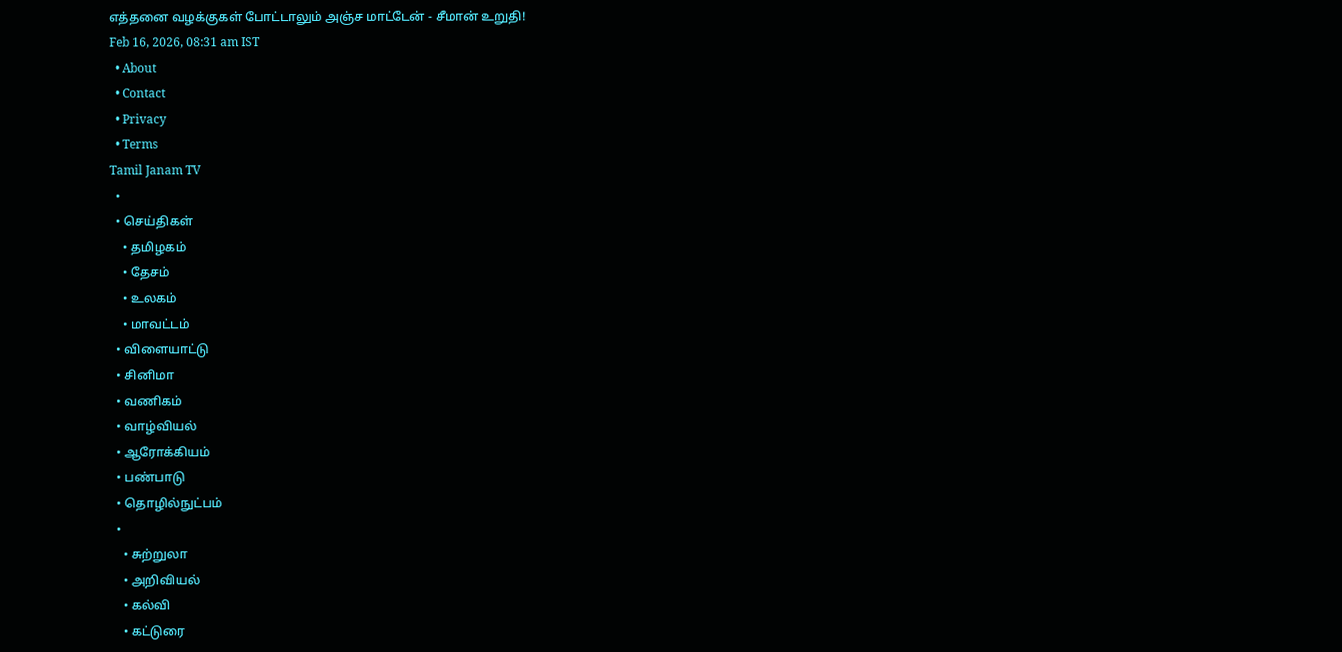எத்தனை வழக்குகள் போட்டாலும் அஞ்ச மாட்டேன் - சீமான் உறுதி!
Feb 16, 2026, 08:31 am IST
  • About
  • Contact
  • Privacy
  • Terms
Tamil Janam TV
  •
  • செய்திகள்
    • தமிழகம்
    • தேசம்
    • உலகம்
    • மாவட்டம்
  • விளையாட்டு
  • சினிமா
  • வணிகம்
  • வாழ்வியல்
  • ஆரோக்கியம்
  • பண்பாடு
  • தொழில்நுட்பம்
  •
    • சுற்றுலா
    • அறிவியல்
    • கல்வி
    • கட்டுரை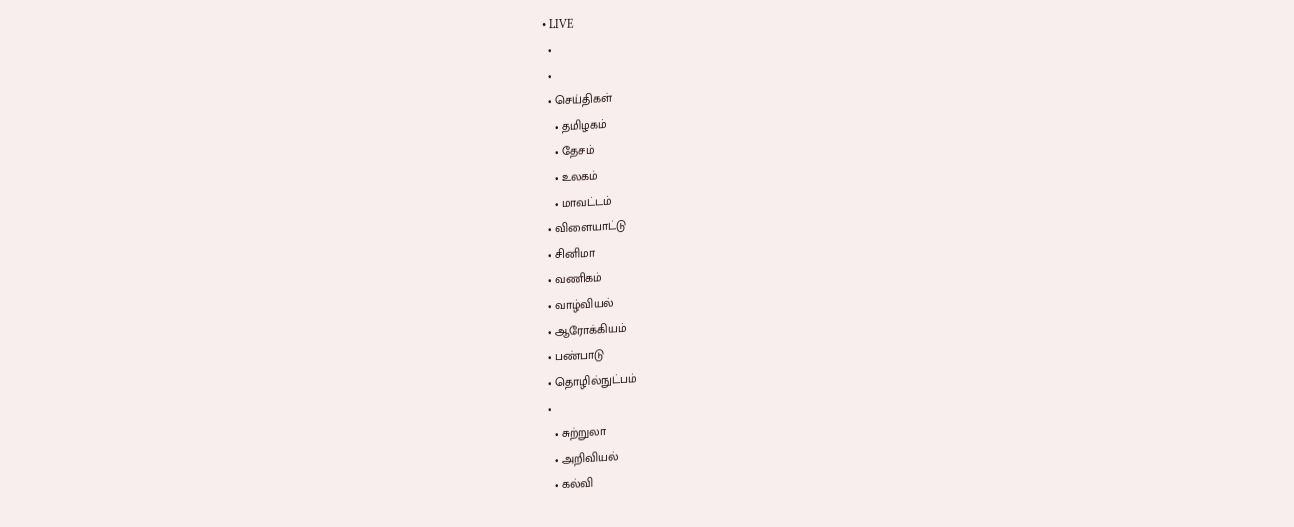• LIVE
  •
  •
  • செய்திகள்
    • தமிழகம்
    • தேசம்
    • உலகம்
    • மாவட்டம்
  • விளையாட்டு
  • சினிமா
  • வணிகம்
  • வாழ்வியல்
  • ஆரோக்கியம்
  • பண்பாடு
  • தொழில்நுட்பம்
  •
    • சுற்றுலா
    • அறிவியல்
    • கல்வி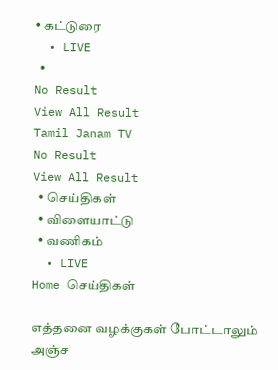• கட்டுரை
  • LIVE
  •
No Result
View All Result
Tamil Janam TV
No Result
View All Result
  • செய்திகள்
  • விளையாட்டு
  • வணிகம்
  • LIVE
Home செய்திகள்

எத்தனை வழக்குகள் போட்டாலும் அஞ்ச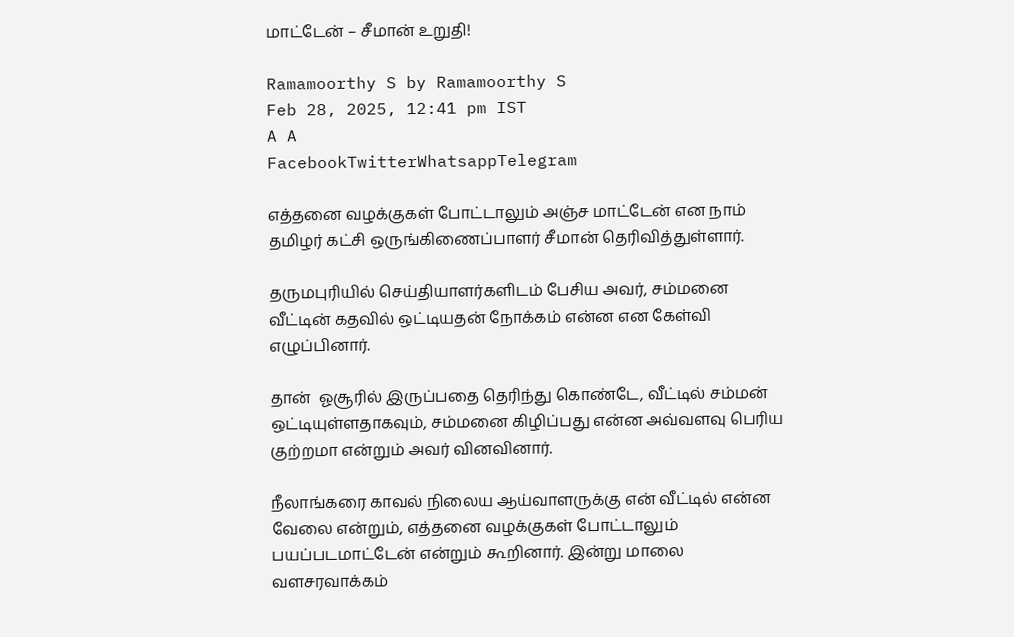மாட்டேன் – சீமான் உறுதி!

Ramamoorthy S by Ramamoorthy S
Feb 28, 2025, 12:41 pm IST
A A
FacebookTwitterWhatsappTelegram

எத்தனை வழக்குகள் போட்டாலும் அஞ்ச மாட்டேன் என நாம் தமிழர் கட்சி ஒருங்கிணைப்பாளர் சீமான் தெரிவித்துள்ளார்.

தருமபுரியில் செய்தியாளர்களிடம் பேசிய அவர், சம்மனை வீட்டின் கதவில் ஒட்டியதன் நோக்கம் என்ன என கேள்வி எழுப்பினார்.

தான்  ஓசூரில் இருப்பதை தெரிந்து கொண்டே, வீட்டில் சம்மன் ஒட்டியுள்ளதாகவும், சம்மனை கிழிப்பது என்ன அவ்வளவு பெரிய குற்றமா என்றும் அவர் வினவினார்.

நீலாங்கரை காவல் நிலைய ஆய்வாளருக்கு என் வீட்டில் என்ன வேலை என்றும், எத்தனை வழக்குகள் போட்டாலும் பயப்படமாட்டேன் என்றும் கூறினார். இன்று மாலை வளசரவாக்கம்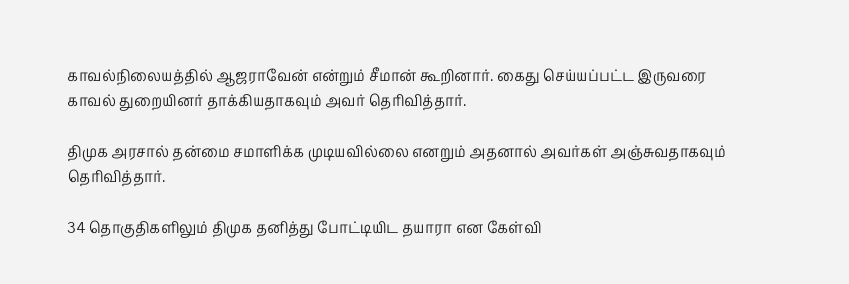காவல்நிலையத்தில் ஆஜராவேன் என்றும் சீமான் கூறினார். கைது செய்யப்பட்ட இருவரை காவல் துறையினர் தாக்கியதாகவும் அவர் தெரிவித்தார்.

திமுக அரசால் தன்மை சமாளிக்க முடியவில்லை எனறும் அதனால் அவர்கள் அஞ்சுவதாகவும் தெரிவித்தார்.

34 தொகுதிகளிலும் திமுக தனித்து போட்டியிட தயாரா என கேள்வி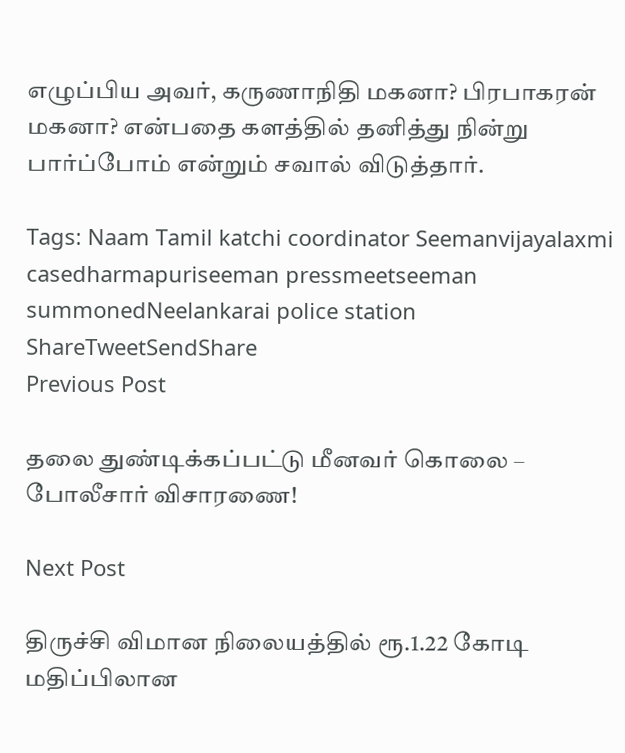எழுப்பிய அவர், கருணாநிதி மகனா? பிரபாகரன் மகனா? என்பதை களத்தில் தனித்து நின்று பார்ப்போம் என்றும் சவால் விடுத்தார்.

Tags: Naam Tamil katchi coordinator Seemanvijayalaxmi casedharmapuriseeman pressmeetseeman summonedNeelankarai police station
ShareTweetSendShare
Previous Post

தலை துண்டிக்கப்பட்டு மீனவர் கொலை – போலீசார் விசாரணை!

Next Post

திருச்சி விமான நிலையத்தில் ரூ.1.22 கோடி மதிப்பிலான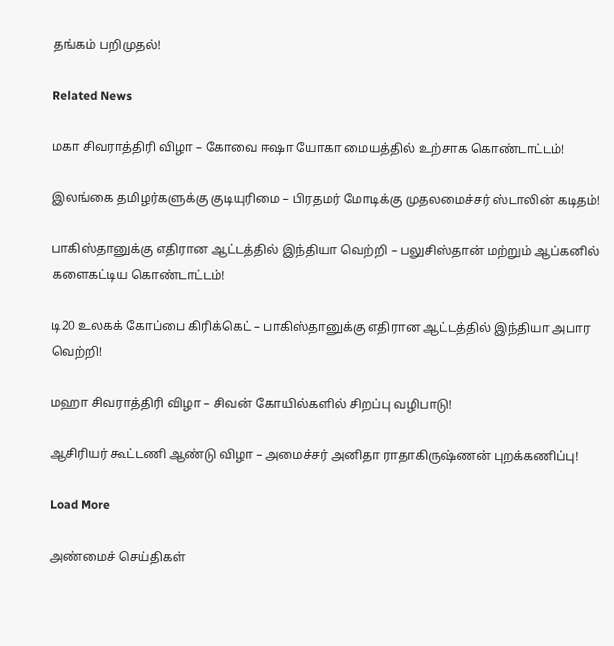தங்கம் பறிமுதல்!

Related News

மகா சிவராத்திரி விழா – கோவை ஈஷா யோகா மையத்தில் உற்சாக கொண்டாட்டம்!

இலங்கை தமிழர்களுக்கு குடியுரிமை – பிரதமர் மோடிக்கு முதலமைச்சர் ஸ்டாலின் கடிதம்!

பாகிஸ்தானுக்கு எதிரான ஆட்டத்தில் இந்தியா வெற்றி – பலுசிஸ்தான் மற்றும் ஆப்கனில் களைகட்டிய கொண்டாட்டம்!

டி20 உலகக் கோப்பை கிரிக்கெட் – பாகிஸ்தானுக்கு எதிரான ஆட்டத்தில் இந்தியா அபார வெற்றி!

மஹா சிவராத்திரி விழா – சிவன் கோயில்களில் சிறப்பு வழிபாடு!

ஆசிரியர் கூட்டணி ஆண்டு விழா – அமைச்சர் அனிதா ராதாகிருஷ்ணன் புறக்கணிப்பு!

Load More

அண்மைச் செய்திகள்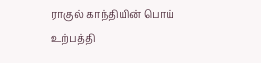ராகுல் காந்தியின் பொய் உற்பத்தி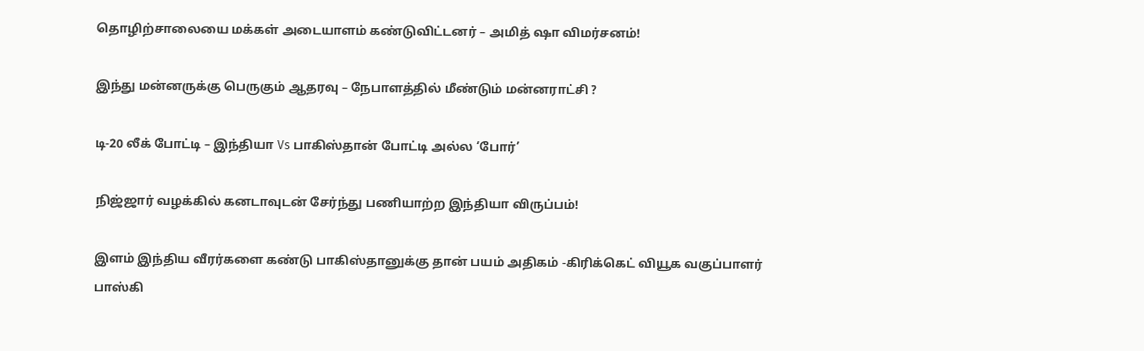தொழிற்சாலையை மக்கள் அடையாளம் கண்டுவிட்டனர் – அமித் ஷா விமர்சனம்!

இந்து மன்னருக்கு பெருகும் ஆதரவு – நேபாளத்தில் மீண்டும் மன்னராட்சி ?

டி-20 லீக் போட்டி – இந்தியா Vs பாகிஸ்தான் போட்டி அல்ல ‘போர்’

நிஜ்ஜார் வழக்கில் கனடாவுடன் சேர்ந்து பணியாற்ற இந்தியா விருப்பம்!

இளம் இந்திய வீரர்களை கண்டு பாகிஸ்தானுக்கு தான் பயம் அதிகம் -கிரிக்கெட் வியூக வகுப்பாளர் பாஸ்கி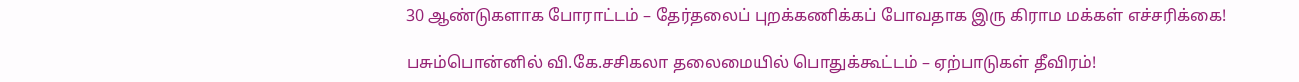30 ஆண்டுகளாக போராட்டம் – தேர்தலைப் புறக்கணிக்கப் போவதாக இரு கிராம மக்கள் எச்சரிக்கை!

பசும்பொன்னில் வி.கே.சசிகலா தலைமையில் பொதுக்கூட்டம் – ஏற்பாடுகள் தீவிரம்!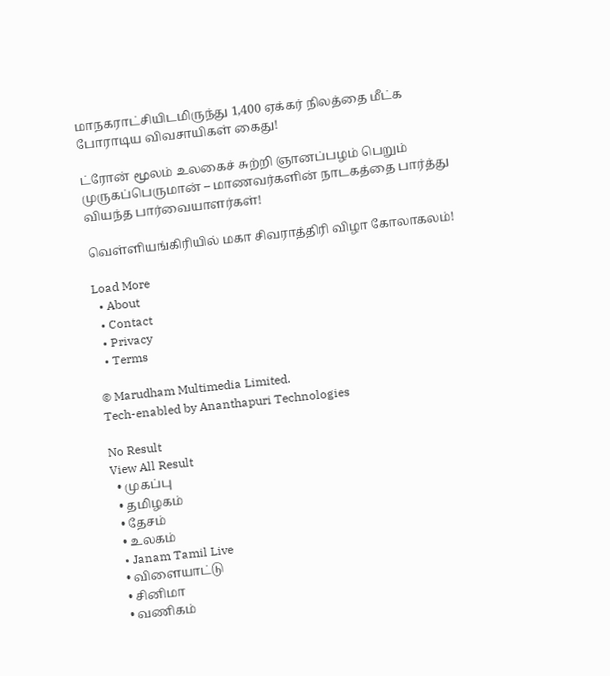மாநகராட்சியிடமிருந்து 1,400 ஏக்கர் நிலத்தை மீட்க போராடிய விவசாயிகள் கைது!

ட்ரோன் மூலம் உலகைச் சுற்றி ஞானப்பழம் பெறும் முருகப்பெருமான் – மாணவர்களின் நாடகத்தை பார்த்து வியந்த பார்வையாளர்கள்!

வெள்ளியங்கிரியில் மகா சிவராத்திரி விழா கோலாகலம்!

Load More
  • About
  • Contact
  • Privacy
  • Terms

© Marudham Multimedia Limited.
Tech-enabled by Ananthapuri Technologies

No Result
View All Result
  • முகப்பு
  • தமிழகம்
  • தேசம்
  • உலகம்
  • Janam Tamil Live
  • விளையாட்டு
  • சினிமா
  • வணிகம்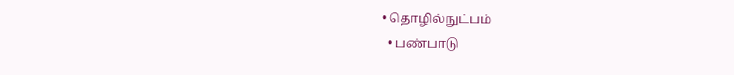• தொழில்நுட்பம்
  • பண்பாடு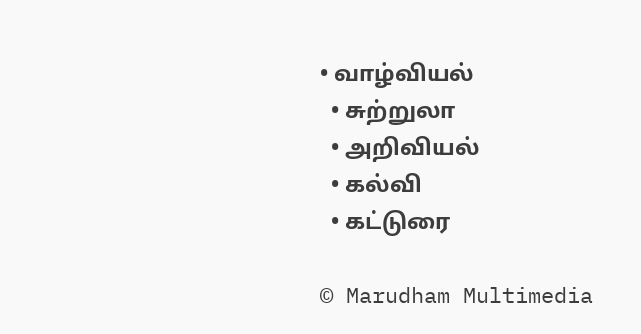• வாழ்வியல்
  • சுற்றுலா
  • அறிவியல்
  • கல்வி
  • கட்டுரை

© Marudham Multimedia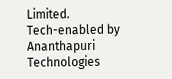Limited.
Tech-enabled by Ananthapuri Technologies